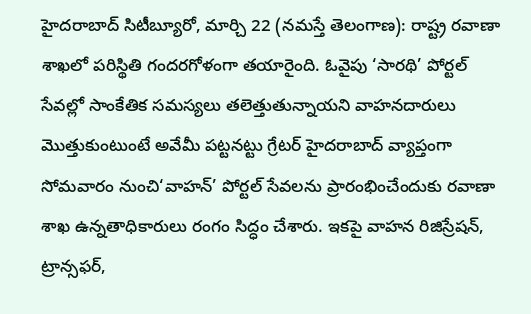హైదరాబాద్ సిటీబ్యూరో, మార్చి 22 (నమస్తే తెలంగాణ): రాష్ట్ర రవాణా శాఖలో పరిస్థితి గందరగోళంగా తయారైంది. ఓవైపు ‘సారథి’ పోర్టల్ సేవల్లో సాంకేతిక సమస్యలు తలెత్తుతున్నాయని వాహనదారులు మొత్తుకుంటుంటే అవేమీ పట్టనట్టు గ్రేటర్ హైదరాబాద్ వ్యాప్తంగా సోమవారం నుంచి‘వాహన్’ పోర్టల్ సేవలను ప్రారంభించేందుకు రవాణా శాఖ ఉన్నతాధికారులు రంగం సిద్ధం చేశారు. ఇకపై వాహన రిజిస్రేషన్, ట్రాన్సఫర్,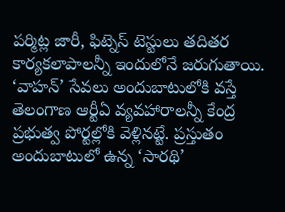పర్మిట్ల జారీ, ఫిట్నెస్ టెస్టులు తదితర కార్యకలాపాలన్నీ ఇందులోనే జరుగుతాయి. ‘వాహన్’ సేవలు అందుబాటులోకి వస్తే తెలంగాణ ఆర్టీఏ వ్యవహారాలన్నీ కేంద్ర ప్రభుత్వ పోర్టల్లోకి వెళ్లినట్టే. ప్రస్తుతం అందుబాటులో ఉన్న ‘సారథి’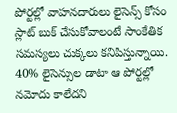పోర్టల్లో వాహనదారులు లైసెన్స్ కోసం స్లాట్ బుక్ చేసుకోవాలంటే సాంకేతిక సమస్యలు చుక్కలు కనిపిస్తున్నాయి.
40% లైసెన్సుల డాటా ఆ పోర్టల్లో నమోదు కాలేదని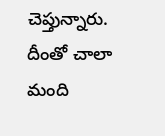చెప్తున్నారు. దీంతో చాలా మంది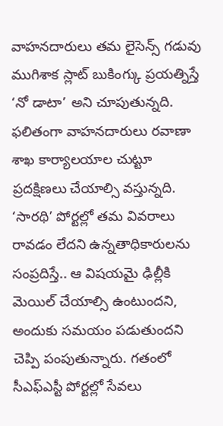వాహనదారులు తమ లైసెన్స్ గడువు ముగిశాక స్లాట్ బుకింగ్కు ప్రయత్నిస్తే ‘నో డాటా’ అని చూపుతున్నది. ఫలితంగా వాహనదారులు రవాణా శాఖ కార్యాలయాల చుట్టూ ప్రదక్షిణలు చేయాల్సి వస్తున్నది. ‘సారథి’ పోర్టల్లో తమ వివరాలు రావడం లేదని ఉన్నతాధికారులను సంప్రదిస్తే.. ఆ విషయమై ఢిల్లీకి మెయిల్ చేయాల్సి ఉంటుందని, అందుకు సమయం పడుతుందని చెప్పి పంపుతున్నారు. గతంలో సీఎఫ్ఎస్టీ పోర్టల్లో సేవలు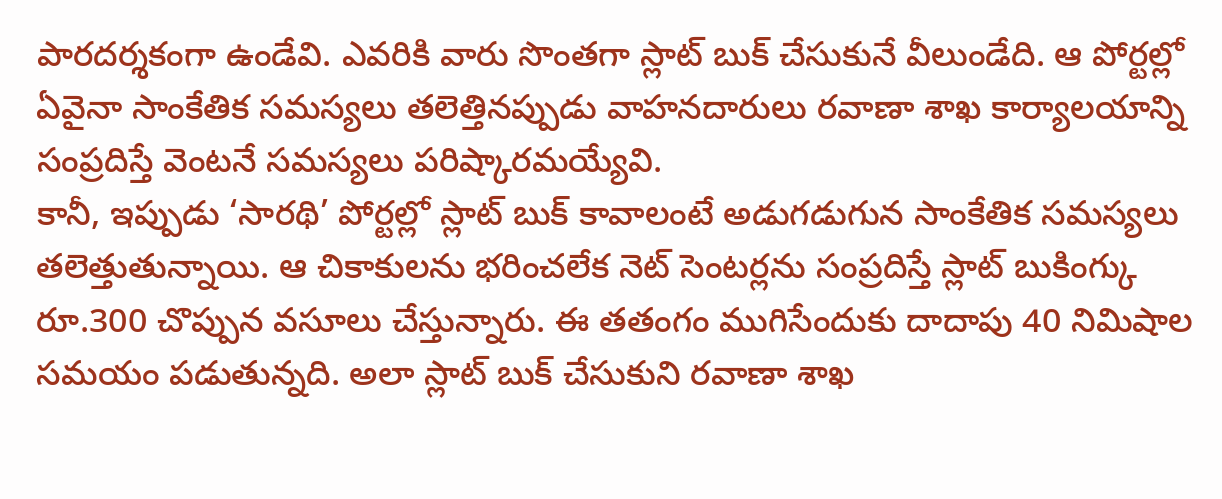పారదర్శకంగా ఉండేవి. ఎవరికి వారు సొంతగా స్లాట్ బుక్ చేసుకునే వీలుండేది. ఆ పోర్టల్లో ఏవైనా సాంకేతిక సమస్యలు తలెత్తినప్పుడు వాహనదారులు రవాణా శాఖ కార్యాలయాన్ని సంప్రదిస్తే వెంటనే సమస్యలు పరిష్కారమయ్యేవి.
కానీ, ఇప్పుడు ‘సారథి’ పోర్టల్లో స్లాట్ బుక్ కావాలంటే అడుగడుగున సాంకేతిక సమస్యలు తలెత్తుతున్నాయి. ఆ చికాకులను భరించలేక నెట్ సెంటర్లను సంప్రదిస్తే స్లాట్ బుకింగ్కు రూ.300 చొప్పున వసూలు చేస్తున్నారు. ఈ తతంగం ముగిసేందుకు దాదాపు 40 నిమిషాల సమయం పడుతున్నది. అలా స్లాట్ బుక్ చేసుకుని రవాణా శాఖ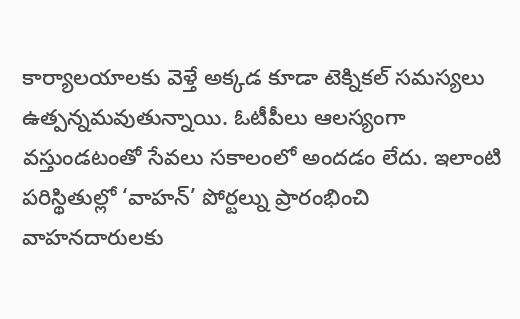కార్యాలయాలకు వెళ్తే అక్కడ కూడా టెక్నికల్ సమస్యలు ఉత్పన్నమవుతున్నాయి. ఓటీపీలు ఆలస్యంగా వస్తుండటంతో సేవలు సకాలంలో అందడం లేదు. ఇలాంటి పరిస్థితుల్లో ‘వాహన్’ పోర్టల్ను ప్రారంభించి వాహనదారులకు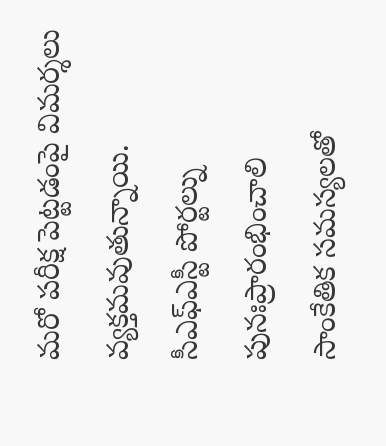మరో పరీక్ష పెట్టడంపై విమర్శలు వ్యక్తమవుతున్నాయి.
సీఎఫ్ఎస్టీ పోర్టల్ను పునఃప్రారంభించాలి
సాంకేతిక సమస్యలతో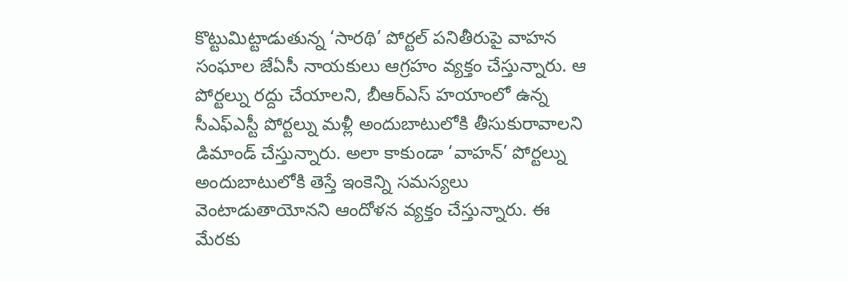కొట్టుమిట్టాడుతున్న ‘సారథి’ పోర్టల్ పనితీరుపై వాహన సంఘాల జేఏసీ నాయకులు ఆగ్రహం వ్యక్తం చేస్తున్నారు. ఆ పోర్టల్ను రద్దు చేయాలని, బీఆర్ఎస్ హయాంలో ఉన్న సీఎఫ్ఎస్టీ పోర్టల్ను మళ్లీ అందుబాటులోకి తీసుకురావాలని డిమాండ్ చేస్తున్నారు. అలా కాకుండా ‘వాహన్’ పోర్టల్ను అందుబాటులోకి తెస్తే ఇంకెన్ని సమస్యలు వెంటాడుతాయోనని ఆందోళన వ్యక్తం చేస్తున్నారు. ఈ మేరకు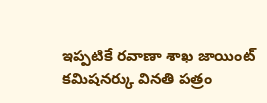ఇప్పటికే రవాణా శాఖ జాయింట్ కమిషనర్కు వినతి పత్రం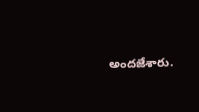అందజేశారు.